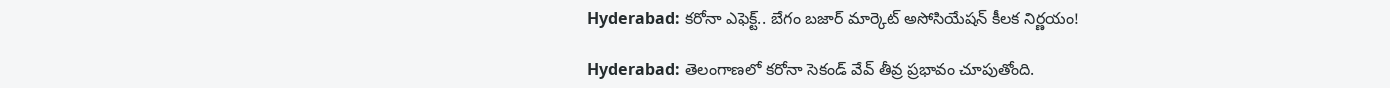Hyderabad: కరోనా ఎఫెక్ట్‌.. బేగం బజార్ మార్కెట్ అసోసియేషన్ కీలక నిర్ణయం!

Hyderabad: తెలంగాణలో కరోనా సెకండ్ వేవ్ తీవ్ర ప్రభావం చూపుతోంది.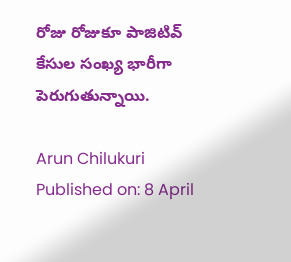రోజు రోజుకూ పాజిటివ్ కేసుల సంఖ్య భారీగా పెరుగుతున్నాయి.

Arun Chilukuri
Published on: 8 April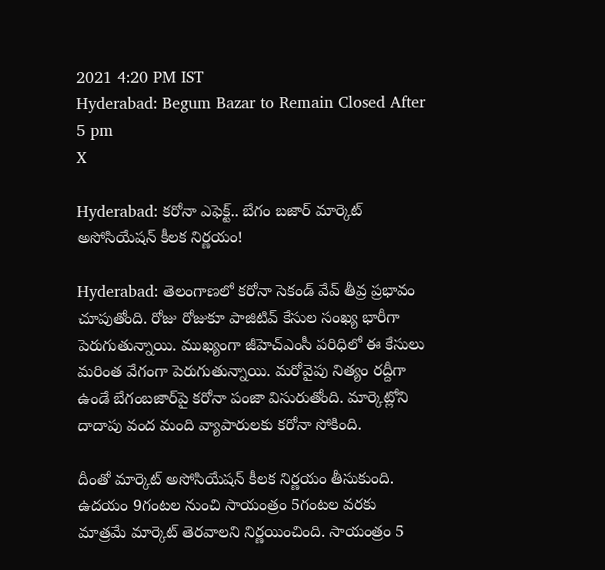2021 4:20 PM IST
Hyderabad: Begum Bazar to Remain Closed After 5 pm
X

Hyderabad: కరోనా ఎఫెక్ట్‌.. బేగం బజార్ మార్కెట్ అసోసియేషన్ కీలక నిర్ణయం!

Hyderabad: తెలంగాణలో కరోనా సెకండ్ వేవ్ తీవ్ర ప్రభావం చూపుతోంది. రోజు రోజుకూ పాజిటివ్ కేసుల సంఖ్య భారీగా పెరుగుతున్నాయి. ముఖ్యంగా జీహెచ్ఎంసీ పరిధిలో ఈ కేసులు మరింత వేగంగా పెరుగుతున్నాయి. మరోవైపు నిత్యం రద్దీగా ఉండే బేగంబజార్‌పై కరోనా పంజా విసురుతోంది. మార్కెట్లోని దాదాపు వంద మంది వ్యాపారులకు కరోనా సోకింది.

దీంతో మార్కెట్ అసోసియేషన్ కీలక నిర్ణయం తీసుకుంది. ఉదయం 9గంటల నుంచి సాయంత్రం 5గంటల వరకు మాత్రమే మార్కెట్ తెరవాలని నిర్ణయించింది. సాయంత్రం 5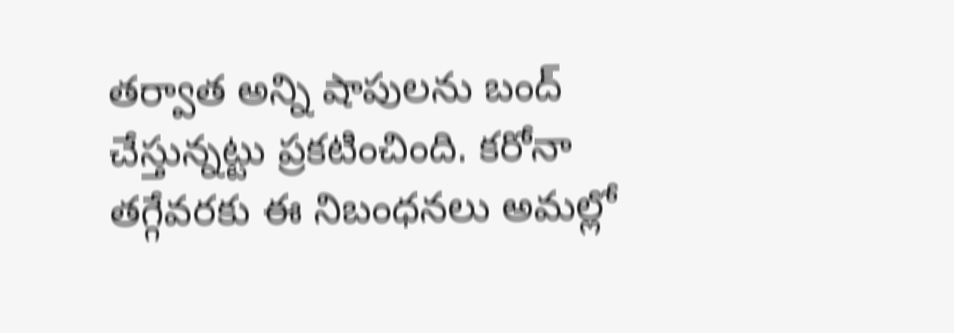తర్వాత అన్ని షాపులను బంద్ చేస్తున్నట్టు ప్రకటించింది. కరోనా తగ్గేవరకు ఈ నిబంధనలు అమల్లో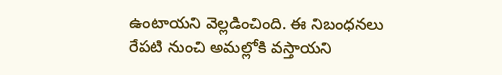ఉంటాయని వెల్లడించింది. ఈ నిబంధనలు రేపటి నుంచి అమల్లోకి వస్తాయని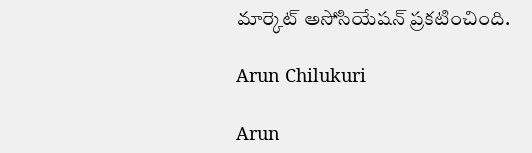మార్కెట్ అసోసి‍యేషన్ ప్రకటించింది.

Arun Chilukuri

Arun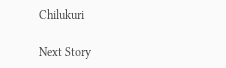Chilukuri

Next Story